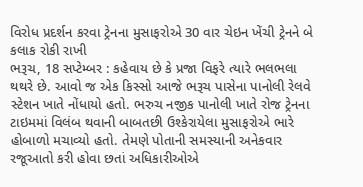વિરોધ પ્રદર્શન કરવા ટ્રેનના મુસાફરોએ 30 વાર ચેઇન ખેંચી ટ્રેનને બે કલાક રોકી રાખી
ભરૂચ, 18 સપ્ટેમ્બર : કહેવાય છે કે પ્રજા વિફરે ત્યારે ભલભલા થથરે છે. આવો જ એક કિસ્સો આજે ભરૂચ પાસેના પાનોલી રેલવે સ્ટેશન ખાતે નોંધાયો હતો. ભરુચ નજીક પાનોલી ખાતે રોજ ટ્રેનના ટાઇમમાં વિલંબ થવાની બાબતછી ઉશ્કેરાયેલા મુસાફરોએ ભારે હોબાળો મચાવ્યો હતો. તેમણે પોતાની સમસ્યાની અનેકવાર રજૂઆતો કરી હોવા છતાં અધિકારીઓએ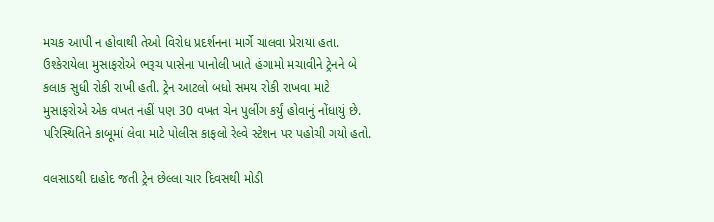મચક આપી ન હોવાથી તેઓ વિરોધ પ્રદર્શનના માર્ગે ચાલવા પ્રેરાયા હતા.
ઉશ્કેરાયેલા મુસાફરોએ ભરૂચ પાસેના પાનોલી ખાતે હંગામો મચાવીને ટ્રેનને બે કલાક સુધી રોકી રાખી હતી. ટ્રેન આટલો બધો સમય રોકી રાખવા માટે મુસાફરોએ એક વખત નહીં પણ 30 વખત ચેન પુલીંગ કર્યું હોવાનું નોંધાયું છે. પરિસ્થિતિને કાબૂમાં લેવા માટે પોલીસ કાફલો રેલ્વે સ્ટેશન પર પહોચી ગયો હતો.

વલસાડથી દાહોદ જતી ટ્રેન છેલ્લા ચાર દિવસથી મોડી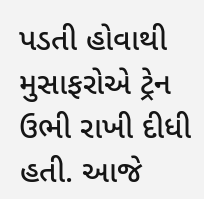પડતી હોવાથી મુસાફરોએ ટ્રેન ઉભી રાખી દીધી હતી. આજે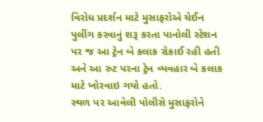વિરોધ પ્રદર્શન માટે મુસાફરોએ ચેઈન પુલીંગ કરવાનું શરૂ કરતા પાનોલી સ્ટેશન પર જ આ ટ્રેન બે કલાક રોકાઈ રહી હતી અને આ રુટ પરના ટ્રેન વ્યવહાર બે કલાક માટે ખોરવાઇ ગયો હતો.
સ્થળ પર આવેલી પોલીસે મુસાફરોને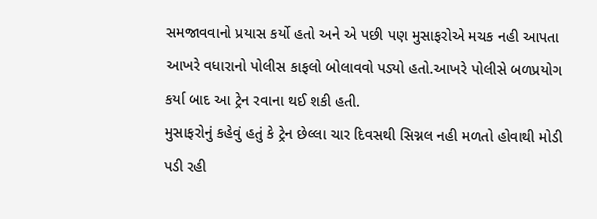સમજાવવાનો પ્રયાસ કર્યો હતો અને એ પછી પણ મુસાફરોએ મચક નહી આપતા આખરે વધારાનો પોલીસ કાફલો બોલાવવો પડ્યો હતો.આખરે પોલીસે બળપ્રયોગ કર્યા બાદ આ ટ્રેન રવાના થઈ શકી હતી.
મુસાફરોનું કહેવું હતું કે ટ્રેન છેલ્લા ચાર દિવસથી સિગ્નલ નહી મળતો હોવાથી મોડી પડી રહી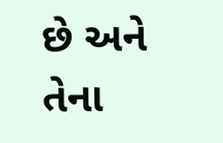છે અને તેના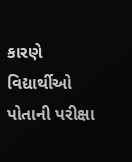કારણે વિદ્યાર્થીઓ પોતાની પરીક્ષા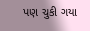પણ ચુકી ગયા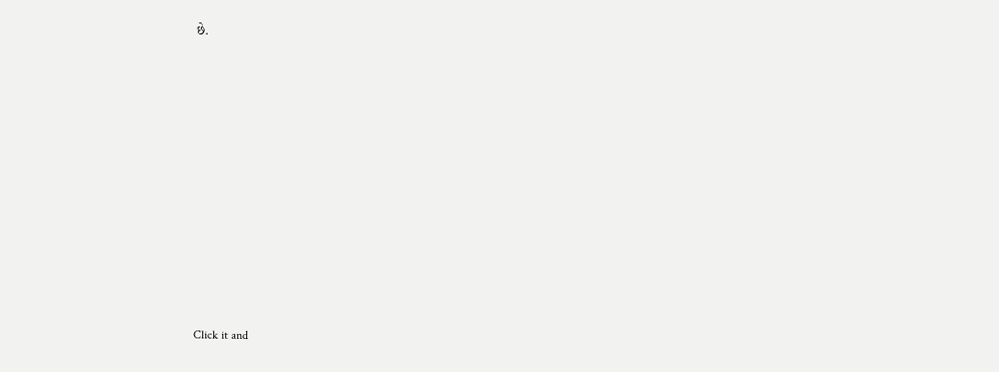છે.












Click it and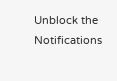Unblock the Notifications